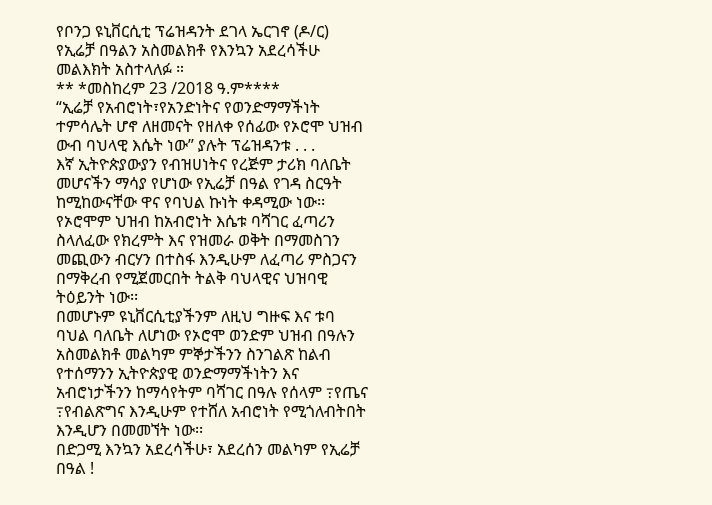የቦንጋ ዩኒቨርሲቲ ፕሬዝዳንት ደገላ ኤርገኖ (ዶ/ር) የኢሬቻ በዓልን አስመልክቶ የእንኳን አደረሳችሁ መልእክት አስተላለፉ ።
** *መስከረም 23 /2018 ዓ.ም****
“ኢሬቻ የአብሮነት፣የአንድነትና የወንድማማችነት ተምሳሌት ሆኖ ለዘመናት የዘለቀ የሰፊው የኦሮሞ ህዝብ ውብ ባህላዊ እሴት ነው” ያሉት ፕሬዝዳንቱ . . .
እኛ ኢትዮጵያውያን የብዝሀነትና የረጅም ታሪክ ባለቤት መሆናችን ማሳያ የሆነው የኢሬቻ በዓል የገዳ ስርዓት ከሚከውናቸው ዋና የባህል ኩነት ቀዳሚው ነው፡፡ የኦሮሞም ህዝብ ከአብሮነት እሴቱ ባሻገር ፈጣሪን ስላለፈው የክረምት እና የዝመራ ወቅት በማመስገን መጪውን ብርሃን በተስፋ እንዲሁም ለፈጣሪ ምስጋናን በማቅረብ የሚጀመርበት ትልቅ ባህላዊና ህዝባዊ ትዕይንት ነው፡፡
በመሆኑም ዩኒቨርሲቲያችንም ለዚህ ግዙፍ እና ቱባ ባህል ባለቤት ለሆነው የኦሮሞ ወንድም ህዝብ በዓሉን አስመልክቶ መልካም ምኞታችንን ስንገልጽ ከልብ የተሰማንን ኢትዮጵያዊ ወንድማማችነትን እና አብሮነታችንን ከማሳየትም ባሻገር በዓሉ የሰላም ߹የጤና ߹የብልጽግና እንዲሁም የተሸለ አብሮነት የሚጎለብትበት እንዲሆን በመመኘት ነው፡፡
በድጋሚ እንኳን አደረሳችሁ፣ አደረሰን መልካም የኢሬቻ በዓል !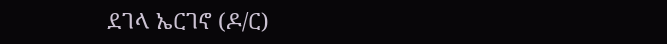ደገላ ኤርገኖ (ዶ/ር)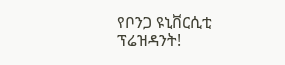የቦንጋ ዩኒቨርሲቲ ፕሬዝዳንት!